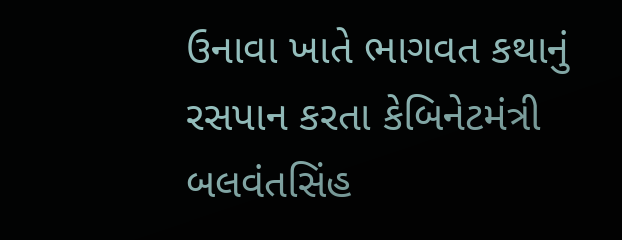ઉનાવા ખાતે ભાગવત કથાનું રસપાન કરતા કેબિનેટમંત્રી બલવંતસિંહ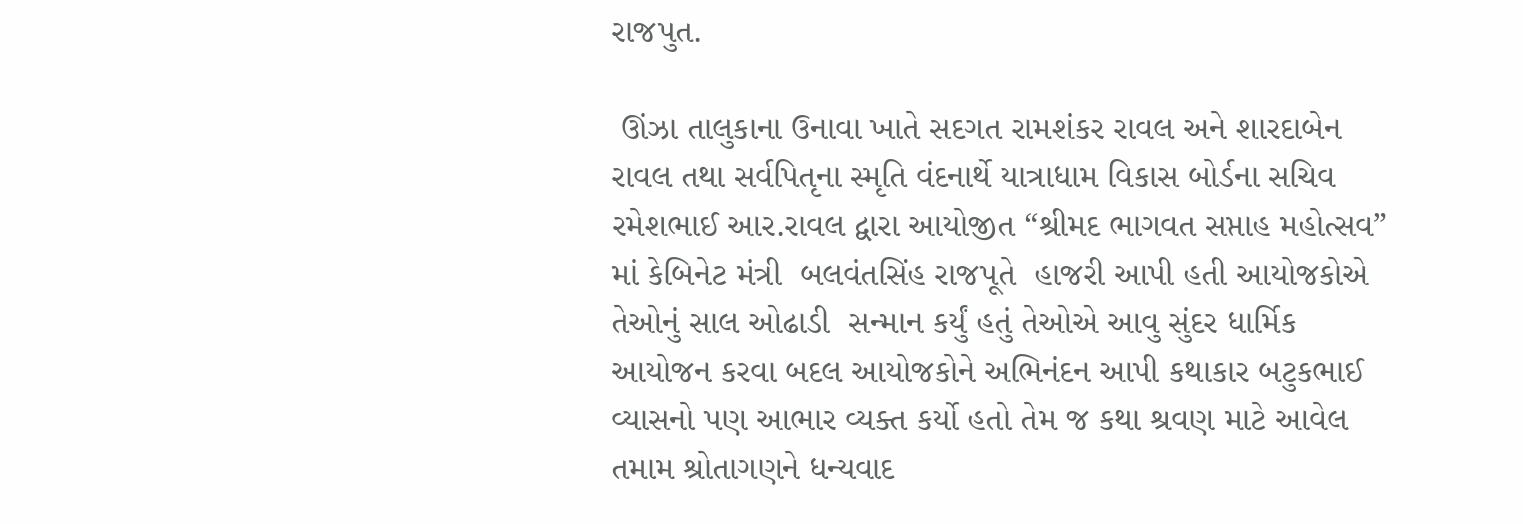રાજપુત.

 ઊંઝા તાલુકાના ઉનાવા ખાતે સદગત રામશંકર રાવલ અને શારદાબેન રાવલ તથા સર્વપિતૃના સ્મૃતિ વંદનાર્થે યાત્રાધામ વિકાસ બોર્ડના સચિવ રમેશભાઈ આર.રાવલ દ્વારા આયોજીત “શ્રીમદ ભાગવત સપ્તાહ મહોત્સવ” માં કેબિનેટ મંત્રી  બલવંતસિંહ રાજપૂતે  હાજરી આપી હતી આયોજકોએ તેઓનું સાલ ઓઢાડી  સન્માન કર્યું હતું તેઓએ આવુ સુંદર ધાર્મિક આયોજન કરવા બદલ આયોજકોને અભિનંદન આપી કથાકાર બટુકભાઈ વ્યાસનો પણ આભાર વ્યક્ત કર્યો હતો તેમ જ કથા શ્રવણ માટે આવેલ તમામ શ્રોતાગણને ધન્યવાદ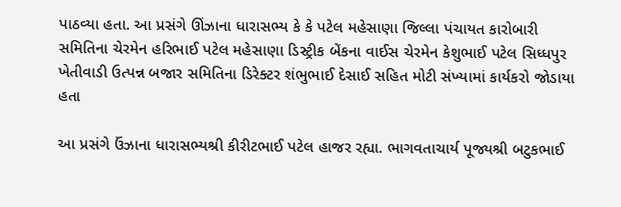પાઠવ્યા હતા. આ પ્રસંગે ઊંઝાના ધારાસભ્ય કે કે પટેલ મહેસાણા જિલ્લા પંચાયત કારોબારી સમિતિના ચેરમેન હરિભાઈ પટેલ મહેસાણા ડિસ્ટ્રીક બેંકના વાઈસ ચેરમેન કેશુભાઈ પટેલ સિધ્ધપુર ખેતીવાડી ઉત્પન્ન બજાર સમિતિના ડિરેક્ટર શંભુભાઈ દેસાઈ સહિત મોટી સંખ્યામાં કાર્યકરો જોડાયા હતા

આ પ્રસંગે ઉંઝાના ધારાસભ્યશ્રી કીરીટભાઈ પટેલ હાજર રહ્યા. ભાગવતાચાર્ય પૂજ્યશ્રી બટુકભાઈ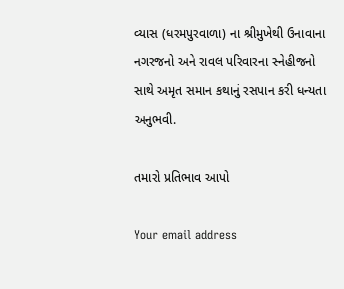વ્યાસ (ધરમપુરવાળા) ના શ્રીમુખેથી ઉનાવાના નગરજનો અને રાવલ પરિવારના સ્નેહીજનો સાથે અમૃત સમાન કથાનું રસપાન કરી ધન્યતા અનુભવી.

તમારો પ્રતિભાવ આપો

Your email address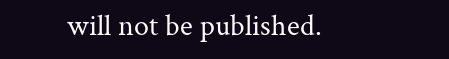will not be published.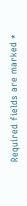Required fields are marked *